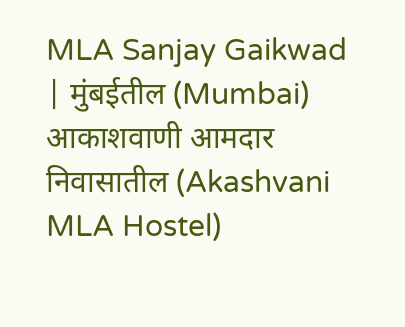MLA Sanjay Gaikwad | मुंबईतील (Mumbai) आकाशवाणी आमदार निवासातील (Akashvani MLA Hostel)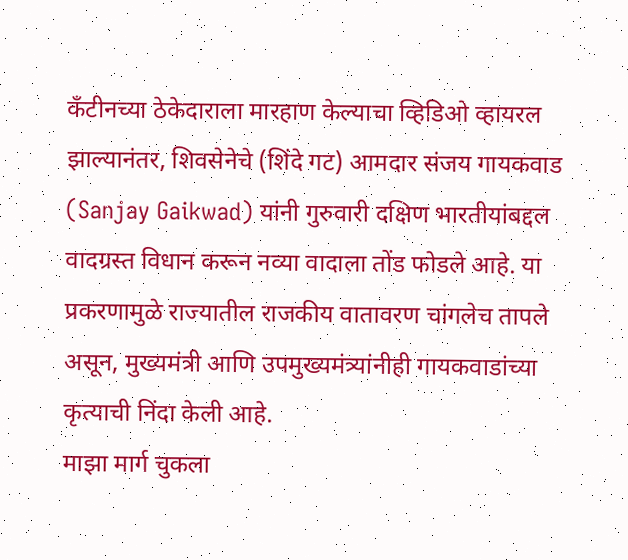कँटीनच्या ठेकेदाराला मारहाण केल्याचा व्हिडिओ व्हायरल झाल्यानंतर, शिवसेनेचे (शिंदे गट) आमदार संजय गायकवाड (Sanjay Gaikwad) यांनी गुरुवारी दक्षिण भारतीयांबद्दल वादग्रस्त विधान करून नव्या वादाला तोंड फोडले आहे. या प्रकरणामुळे राज्यातील राजकीय वातावरण चांगलेच तापले असून, मुख्यमंत्री आणि उपमुख्यमंत्र्यांनीही गायकवाडांच्या कृत्याची निंदा केली आहे.
माझा मार्ग चुकला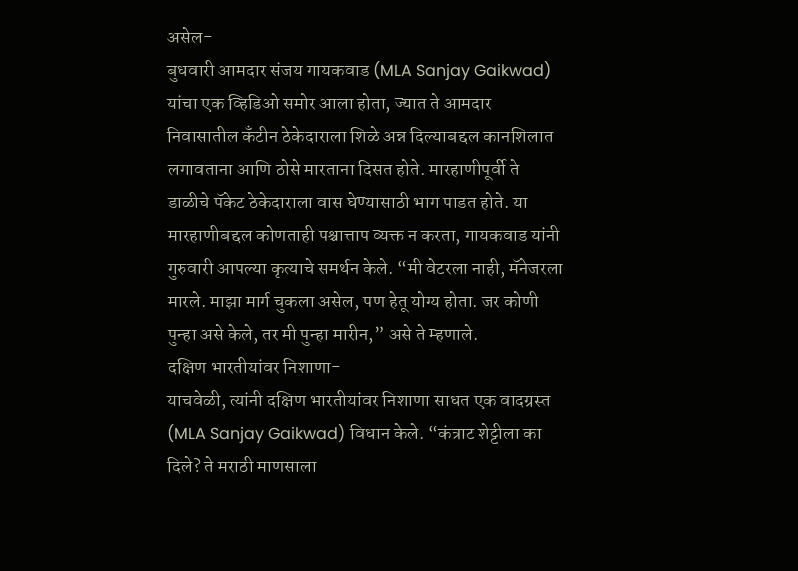असेल-
बुधवारी आमदार संजय गायकवाड (MLA Sanjay Gaikwad) यांचा एक व्हिडिओ समोर आला होता, ज्यात ते आमदार निवासातील कँटीन ठेकेदाराला शिळे अन्न दिल्याबद्दल कानशिलात लगावताना आणि ठोसे मारताना दिसत होते. मारहाणीपूर्वी ते डाळीचे पॅकेट ठेकेदाराला वास घेण्यासाठी भाग पाडत होते. या मारहाणीबद्दल कोणताही पश्चात्ताप व्यक्त न करता, गायकवाड यांनी गुरुवारी आपल्या कृत्याचे समर्थन केले. “मी वेटरला नाही, मॅनेजरला मारले. माझा मार्ग चुकला असेल, पण हेतू योग्य होता. जर कोणी पुन्हा असे केले, तर मी पुन्हा मारीन,” असे ते म्हणाले.
दक्षिण भारतीयांवर निशाणा-
याचवेळी, त्यांनी दक्षिण भारतीयांवर निशाणा साधत एक वादग्रस्त (MLA Sanjay Gaikwad) विधान केले. “कंत्राट शेट्टीला का दिले? ते मराठी माणसाला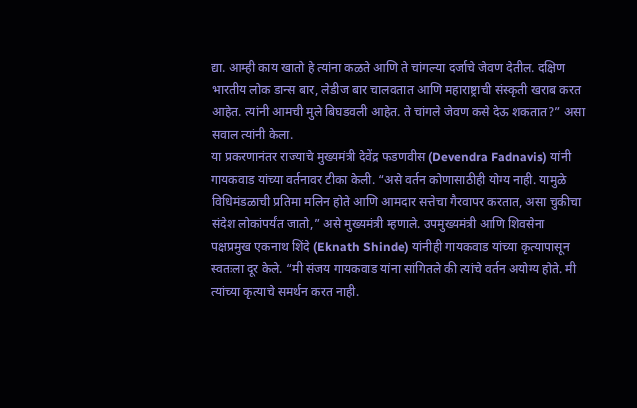द्या. आम्ही काय खातो हे त्यांना कळते आणि ते चांगल्या दर्जाचे जेवण देतील. दक्षिण भारतीय लोक डान्स बार, लेडीज बार चालवतात आणि महाराष्ट्राची संस्कृती खराब करत आहेत. त्यांनी आमची मुले बिघडवली आहेत. ते चांगले जेवण कसे देऊ शकतात?” असा सवाल त्यांनी केला.
या प्रकरणानंतर राज्याचे मुख्यमंत्री देवेंद्र फडणवीस (Devendra Fadnavis) यांनी गायकवाड यांच्या वर्तनावर टीका केली. “असे वर्तन कोणासाठीही योग्य नाही. यामुळे विधिमंडळाची प्रतिमा मलिन होते आणि आमदार सत्तेचा गैरवापर करतात, असा चुकीचा संदेश लोकांपर्यंत जातो,” असे मुख्यमंत्री म्हणाले. उपमुख्यमंत्री आणि शिवसेना पक्षप्रमुख एकनाथ शिंदे (Eknath Shinde) यांनीही गायकवाड यांच्या कृत्यापासून स्वतःला दूर केले. “मी संजय गायकवाड यांना सांगितले की त्यांचे वर्तन अयोग्य होते. मी त्यांच्या कृत्याचे समर्थन करत नाही.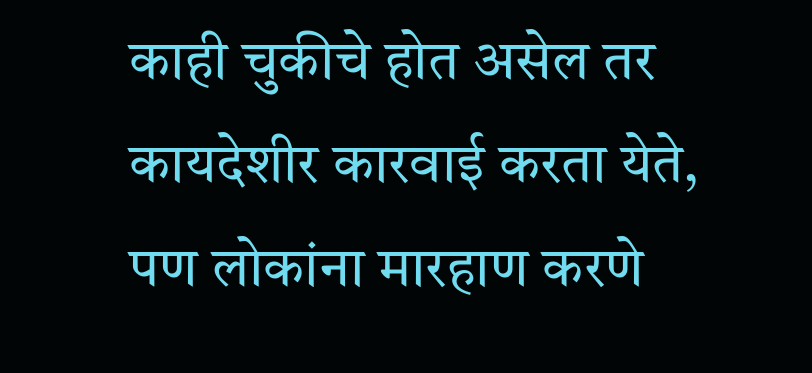काही चुकीचे होत असेल तर कायदेशीर कारवाई करता येते, पण लोकांना मारहाण करणे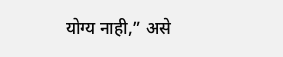योग्य नाही,” असे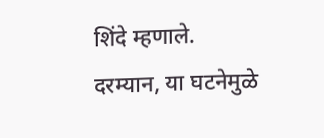शिंदे म्हणाले.
दरम्यान, या घटनेमुळे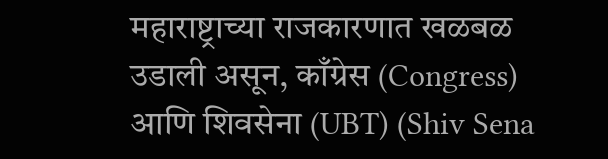महाराष्ट्राच्या राजकारणात खळबळ उडाली असून, काँग्रेस (Congress) आणि शिवसेना (UBT) (Shiv Sena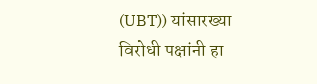(UBT)) यांसारख्या विरोधी पक्षांनी हा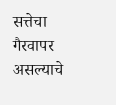सत्तेचा गैरवापर असल्याचे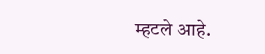म्हटले आहे.